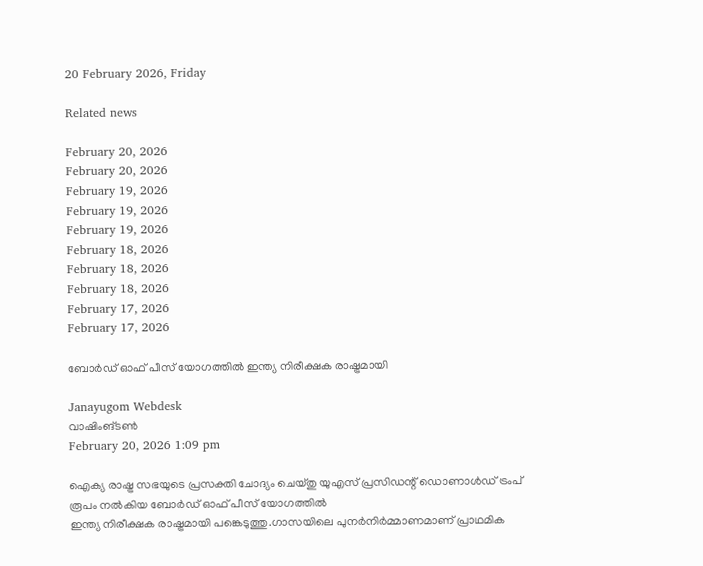20 February 2026, Friday

Related news

February 20, 2026
February 20, 2026
February 19, 2026
February 19, 2026
February 19, 2026
February 18, 2026
February 18, 2026
February 18, 2026
February 17, 2026
February 17, 2026

ബോര്‍ഡ് ഓഫ് പീസ് യോഗത്തില്‍ ഇന്ത്യ നിരീക്ഷക രാഷ്ട്രമായി

Janayugom Webdesk
വാഷിംങ്ടണ്‍
February 20, 2026 1:09 pm

ഐക്യ രാഷ്ട്ര സഭയുടെ പ്രസക്തി ചോദ്യം ചെയ്തു യുഎസ് പ്രസിഡന്റ് ‍ഡൊണാള്‍ഡ് ട്രംപ് രൂപം നല്‍കിയ ബോര്‍ഡ് ഓഫ് പീസ് യോഗത്തില്‍
ഇന്ത്യ നിരീക്ഷക രാഷ്ട്രമായി പങ്കെടുത്തു.ഗാസയിലെ പുനർനിർമ്മാണമാണ് പ്രാഥമിക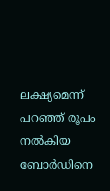ലക്ഷ്യമെന്ന് പറഞ്ഞ് രൂപം നൽകിയ ബോര്‍ഡിനെ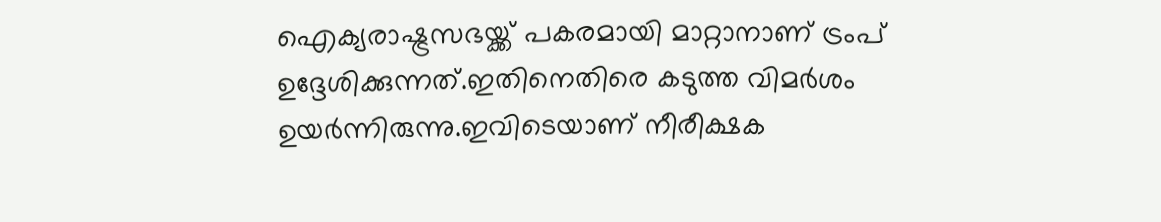ഐക്യരാഷ്ട്രസഭയ്ക്ക് പകരമായി മാറ്റാനാണ് ട്രംപ് ഉദ്ദേശിക്കുന്നത്.ഇതിനെതിരെ കടുത്ത വിമര്‍ശം ഉയര്‍ന്നിരുന്നു.ഇവിടെയാണ് നീരീക്ഷക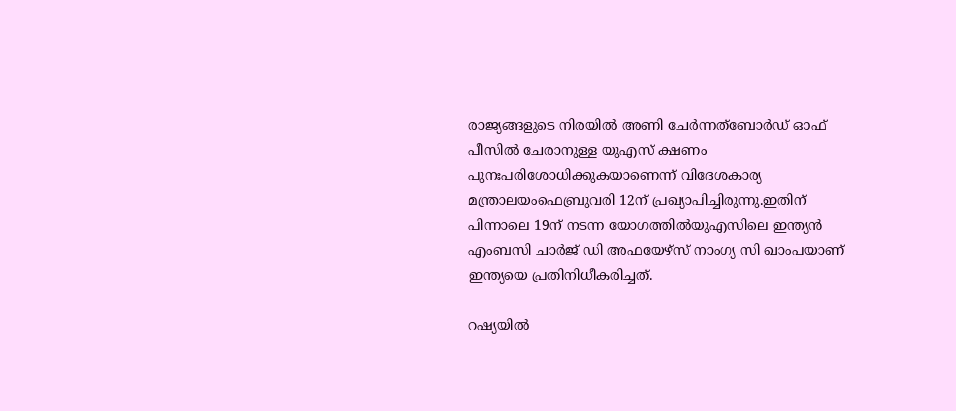രാജ്യങ്ങളുടെ നിരയിൽ അണി ചേര്‍ന്നത്ബോർഡ് ഓഫ് പീസിൽ ചേരാനുള്ള യുഎസ് ക്ഷണം പുനഃപരിശോധിക്കുകയാണെന്ന് വിദേശകാര്യ മന്ത്രാലയംഫെബ്രുവരി 12ന് പ്രഖ്യാപിച്ചിരുന്നു.ഇതിന് പിന്നാലെ 19ന് നടന്ന യോഗത്തിൽയുഎസിലെ ഇന്ത്യൻ എംബസി ചാർജ് ഡി അഫയേഴ്സ് നാംഗ്യ സി ഖാംപയാണ് ഇന്ത്യയെ പ്രതിനിധീകരിച്ചത്.

റഷ്യയിൽ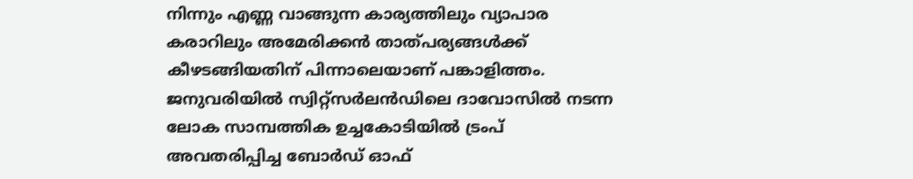നിന്നും എണ്ണ വാങ്ങുന്ന കാര്യത്തിലും വ്യാപാര കരാറിലും അമേരിക്കൻ താത്പര്യങ്ങൾക്ക് കീഴടങ്ങിയതിന് പിന്നാലെയാണ് പങ്കാളിത്തം. ജനുവരിയിൽ സ്വിറ്റ്സർലൻഡിലെ ദാവോസിൽ നടന്ന ലോക സാമ്പത്തിക ഉച്ചകോടിയിൽ ട്രംപ് അവതരിപ്പിച്ച ബോർഡ് ഓഫ്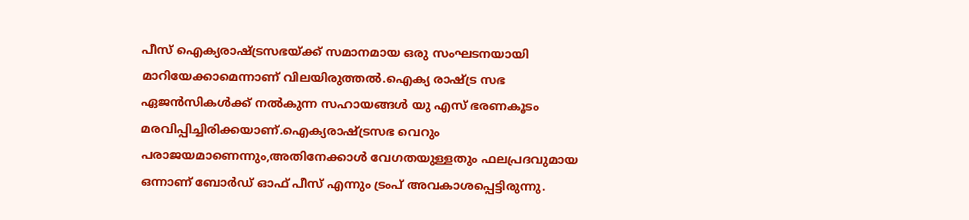പീസ് ഐക്യരാഷ്ട്രസഭയ്ക്ക് സമാനമായ ഒരു സംഘടനയായി മാറിയേക്കാമെന്നാണ് വിലയിരുത്തൽ.ഐക്യ രാഷ്ട്ര സഭ ഏജൻസികൾക്ക് നൽകുന്ന സഹായങ്ങൾ യു എസ് ഭരണകൂടം മരവിപ്പിച്ചിരിക്കയാണ്.ഐക്യരാഷ്ട്രസഭ വെറും പരാജയമാണെന്നും,അതിനേക്കാൾ വേഗതയുള്ളതും ഫലപ്രദവുമായ ഒന്നാണ് ബോർഡ് ഓഫ് പീസ് എന്നും ട്രംപ് അവകാശപ്പെട്ടിരുന്നു.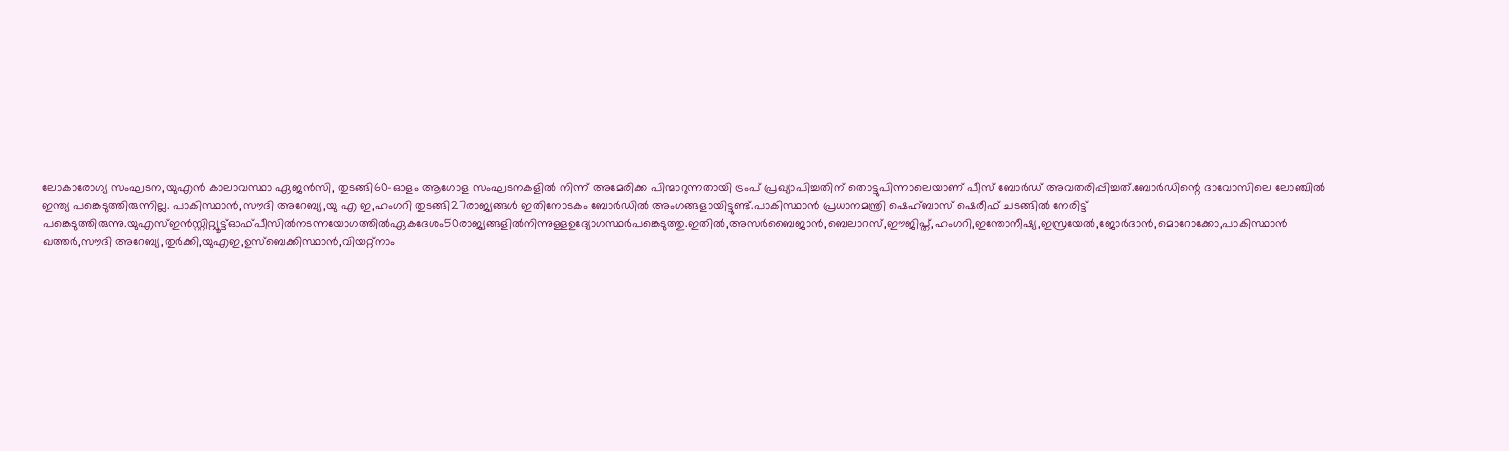ലോകാരോഗ്യ സംഘടന,യുഎൻ കാലാവസ്ഥാ ഏജൻസി, തുടങ്ങി60-ഓളം ആഗോള സംഘടനകളിൽ നിന്ന് അമേരിക്ക പിന്മാറുന്നതായി ട്രംപ് പ്രഖ്യാപിച്ചതിന് തൊട്ടുപിന്നാലെയാണ് പീസ് ബോര്‍ഡ് അവതരിപ്പിച്ചത്.ബോര്‍ഡിന്റെ ദാവോസിലെ ലോഞ്ചിൽ ഇന്ത്യ പങ്കെടുത്തിരുന്നില്ല. പാകിസ്ഥാൻ,സൗദി അറേബ്യ,യു എ ഇ,ഹംഗറി തുടങ്ങി27രാജ്യങ്ങൾ ഇതിനോടകം ബോർഡിൽ അംഗങ്ങളായിട്ടുണ്ട്.പാകിസ്ഥാൻ പ്രധാനമന്ത്രി ഷെഹ്ബാസ് ഷെരീഫ് ചടങ്ങിൽ നേരിട്ട് പങ്കെടുത്തിരുന്നു.യുഎസ്ഇൻസ്റ്റിറ്റ്യൂട്ട്ഓഫ്പീസിൽനടന്നയോഗത്തിൽഏകദേശം50രാജ്യങ്ങളിൽനിന്നുള്ളഉദ്യോഗസ്ഥർപങ്കെടുത്തു.ഇതിൽ,അസർബൈജാൻ,ബെലാറസ്,ഈജിപ്ത്,ഹംഗറി,ഇന്തോനീഷ്യ,ഇസ്രയേൽ,ജോർദാൻ,മൊറോക്കോ,പാകിസ്ഥാന്‍ ഖത്തർ,സൗദി അറേബ്യ,തുർക്കി,യുഎഇ,ഉസ്ബെക്കിസ്ഥാൻ,വിയറ്റ്നാം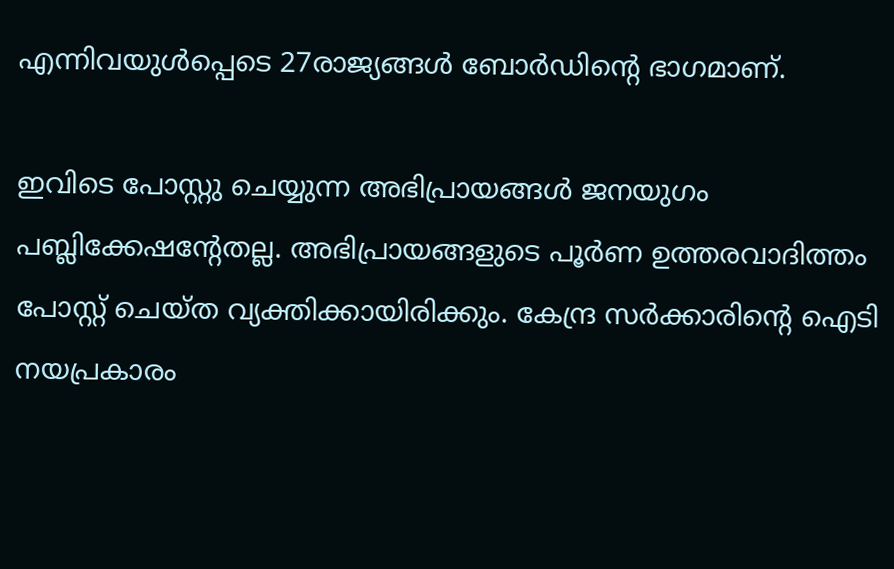എന്നിവയുൾപ്പെടെ 27രാജ്യങ്ങൾ ബോർഡിന്റെ ഭാഗമാണ്.

ഇവിടെ പോസ്റ്റു ചെയ്യുന്ന അഭിപ്രായങ്ങള്‍ ജനയുഗം പബ്ലിക്കേഷന്റേതല്ല. അഭിപ്രായങ്ങളുടെ പൂര്‍ണ ഉത്തരവാദിത്തം പോസ്റ്റ് ചെയ്ത വ്യക്തിക്കായിരിക്കും. കേന്ദ്ര സര്‍ക്കാരിന്റെ ഐടി നയപ്രകാരം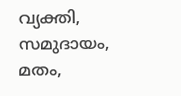വ്യക്തി, സമുദായം, മതം,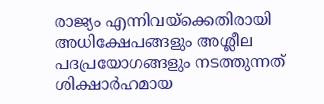രാജ്യം എന്നിവയ്‌ക്കെതിരായി അധിക്ഷേപങ്ങളും അശ്ലീല പദപ്രയോഗങ്ങളും നടത്തുന്നത് ശിക്ഷാര്‍ഹമായ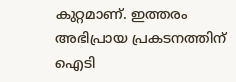കുറ്റമാണ്. ഇത്തരം അഭിപ്രായ പ്രകടനത്തിന് ഐടി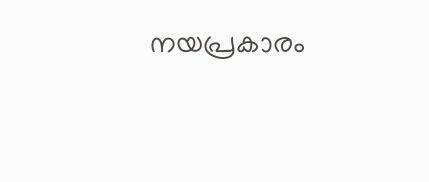നയപ്രകാരം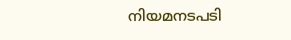നിയമനടപടി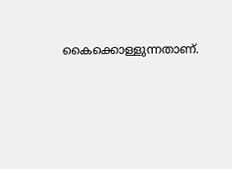കൈക്കൊള്ളുന്നതാണ്.